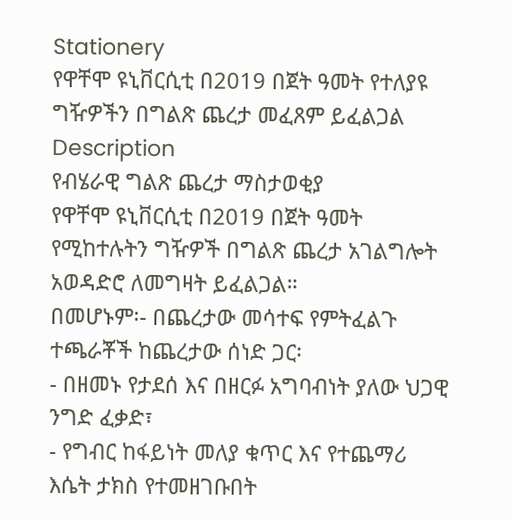Stationery
የዋቸሞ ዩኒቨርሲቲ በ2019 በጀት ዓመት የተለያዩ ግዥዎችን በግልጽ ጨረታ መፈጸም ይፈልጋል
Description
የብሄራዊ ግልጽ ጨረታ ማስታወቂያ
የዋቸሞ ዩኒቨርሲቲ በ2019 በጀት ዓመት የሚከተሉትን ግዥዎች በግልጽ ጨረታ አገልግሎት አወዳድሮ ለመግዛት ይፈልጋል።
በመሆኑም፡- በጨረታው መሳተፍ የምትፈልጉ ተጫራቾች ከጨረታው ሰነድ ጋር፡
- በዘመኑ የታደሰ እና በዘርፉ አግባብነት ያለው ህጋዊ ንግድ ፈቃድ፣
- የግብር ከፋይነት መለያ ቁጥር እና የተጨማሪ እሴት ታክስ የተመዘገቡበት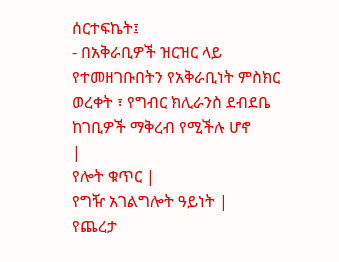ሰርተፍኬት፤
- በአቅራቢዎች ዝርዝር ላይ የተመዘገቡበትን የአቅራቢነት ምስክር ወረቀት ፣ የግብር ክሊራንስ ደብደቤ ከገቢዎች ማቅረብ የሚችሉ ሆኖ
|
የሎት ቁጥር |
የግዥ አገልግሎት ዓይነት |
የጨረታ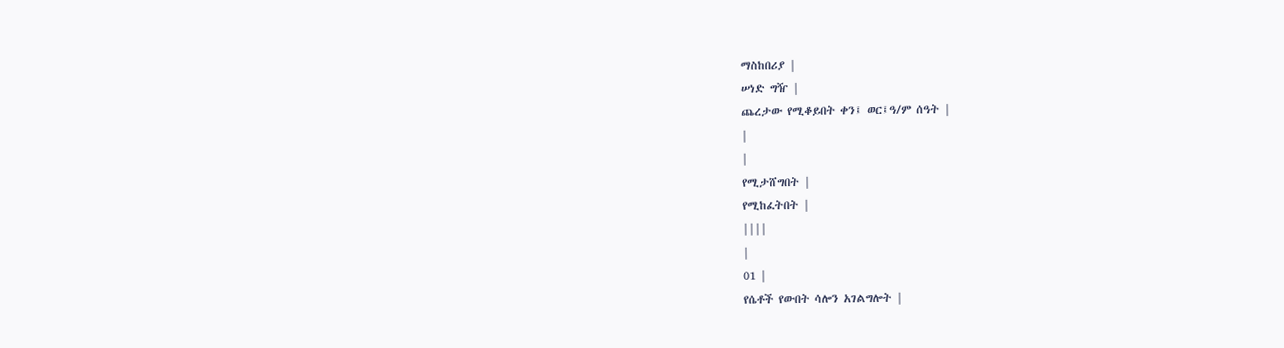ማስከበሪያ |
ሠነድ ግዥ |
ጨረታው የሚቆይበት ቀን፤ ወር፤ዓ/ም ሰዓት |
|
|
የሚታሸግበት |
የሚከፈትበት |
||||
|
01 |
የሴቶች የውበት ሳሎን አገልግሎት |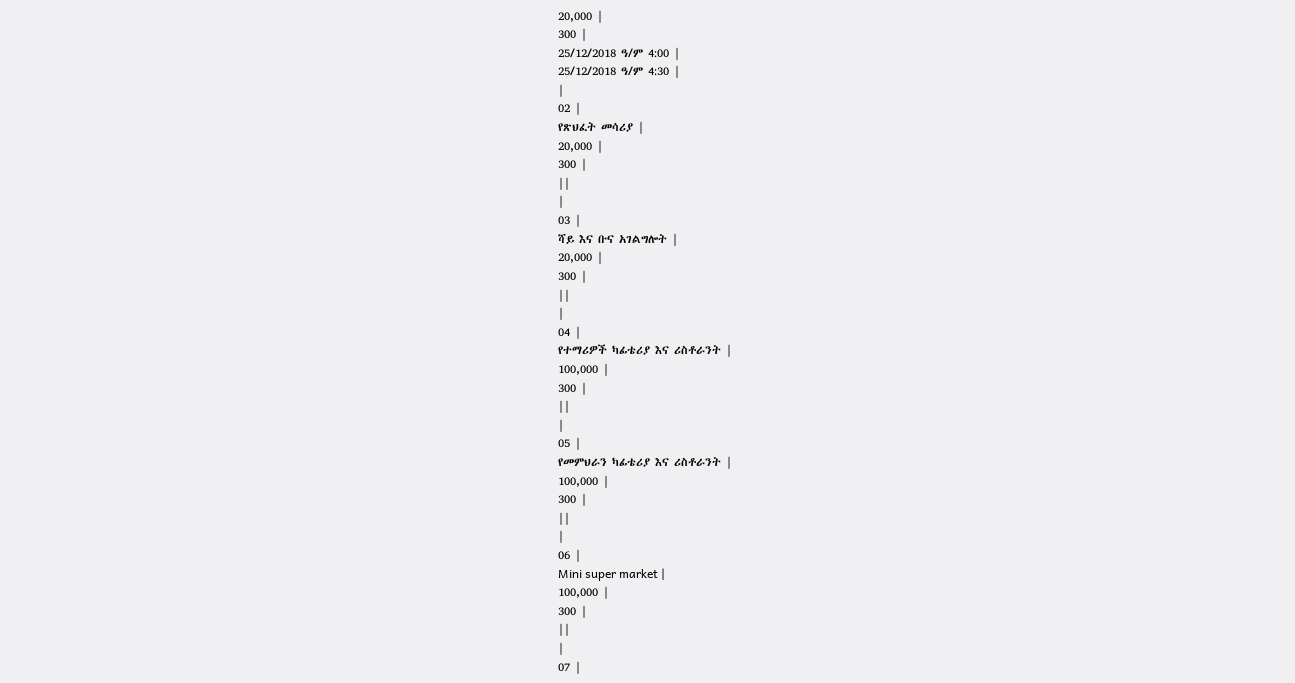20,000 |
300 |
25/12/2018 ዓ/ም 4:00 |
25/12/2018 ዓ/ም 4:30 |
|
02 |
የጽህፈት መሳሪያ |
20,000 |
300 |
||
|
03 |
ሻይ እና ቡና አገልግሎት |
20,000 |
300 |
||
|
04 |
የተማሪዎች ካፊቴሪያ እና ሪስቶራንት |
100,000 |
300 |
||
|
05 |
የመምህራን ካፊቴሪያ እና ሪስቶራንት |
100,000 |
300 |
||
|
06 |
Mini super market |
100,000 |
300 |
||
|
07 |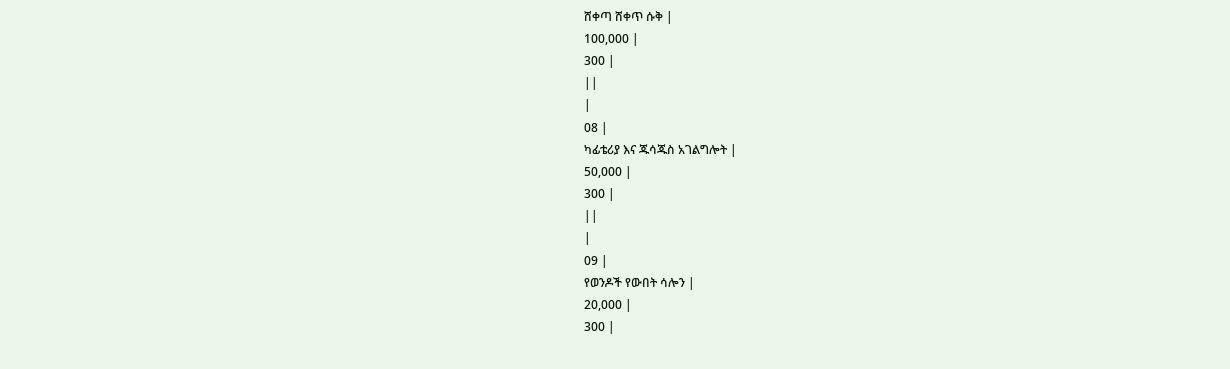ሸቀጣ ሸቀጥ ሱቅ |
100,000 |
300 |
||
|
08 |
ካፊቴሪያ እና ጁሳጁስ አገልግሎት |
50,000 |
300 |
||
|
09 |
የወንዶች የውበት ሳሎን |
20,000 |
300 |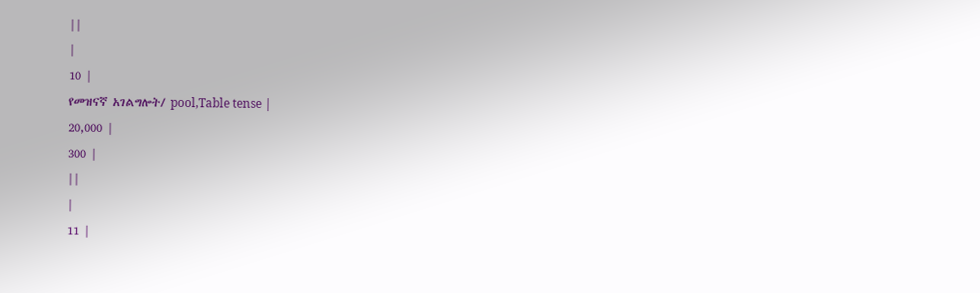||
|
10 |
የመዝናኛ አገልግሎት/ pool,Table tense |
20,000 |
300 |
||
|
11 |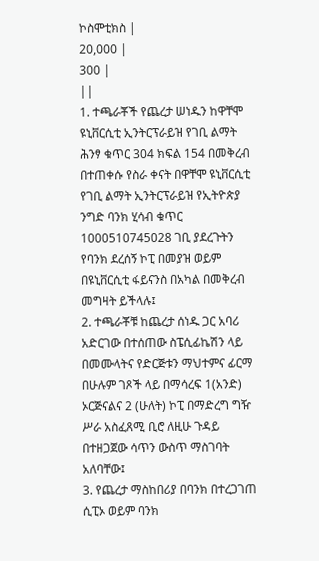ኮስሞቲክስ |
20,000 |
300 |
||
1. ተጫራቾች የጨረታ ሠነዱን ከዋቸሞ ዩኒቨርሲቲ ኢንትርፕራይዝ የገቢ ልማት ሕንፃ ቁጥር 304 ክፍል 154 በመቅረብ በተጠቀሱ የስራ ቀናት በዋቸሞ ዩኒቨርሲቲ የገቢ ልማት ኢንትርፕራይዝ የኢትዮጵያ ንግድ ባንክ ሂሳብ ቁጥር 1000510745028 ገቢ ያደረጉትን የባንክ ደረሰኝ ኮፒ በመያዝ ወይም በዩኒቨርሲቲ ፋይናንስ በአካል በመቅረብ መግዛት ይችላሉ፤
2. ተጫራቾቹ ከጨረታ ሰነዱ ጋር አባሪ አድርገው በተሰጠው ስፔሲፊኬሽን ላይ በመሙላትና የድርጅቱን ማህተምና ፊርማ በሁሉም ገጾች ላይ በማሳረፍ 1(አንድ) ኦርጅናልና 2 (ሁለት) ኮፒ በማድረግ ግዥ ሥራ አስፈጸሚ ቢሮ ለዚሁ ጉዳይ በተዘጋጀው ሳጥን ውስጥ ማስገባት አለባቸው፤
3. የጨረታ ማስከበሪያ በባንክ በተረጋገጠ ሲፒኦ ወይም ባንክ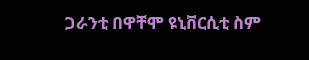ጋራንቲ በዋቸሞ ዩኒቨርሲቲ ስም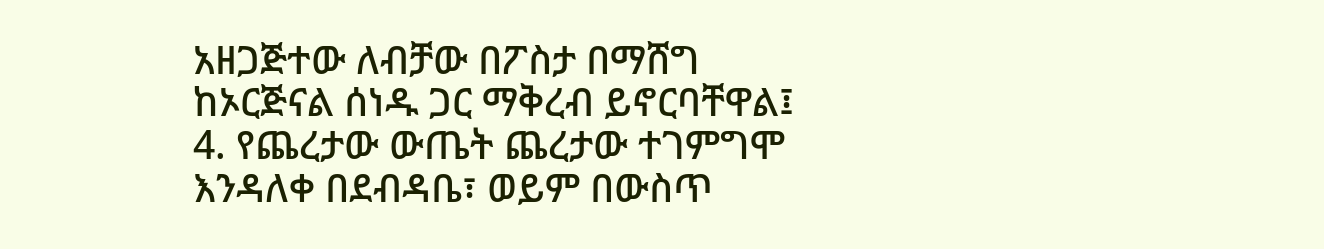አዘጋጅተው ለብቻው በፖስታ በማሸግ ከኦርጅናል ሰነዱ ጋር ማቅረብ ይኖርባቸዋል፤
4. የጨረታው ውጤት ጨረታው ተገምግሞ እንዳለቀ በደብዳቤ፣ ወይም በውስጥ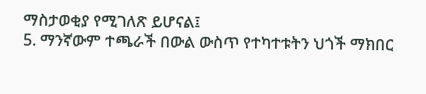ማስታወቂያ የሚገለጽ ይሆናል፤
5. ማንኛውም ተጫራች በውል ውስጥ የተካተቱትን ህጎች ማክበር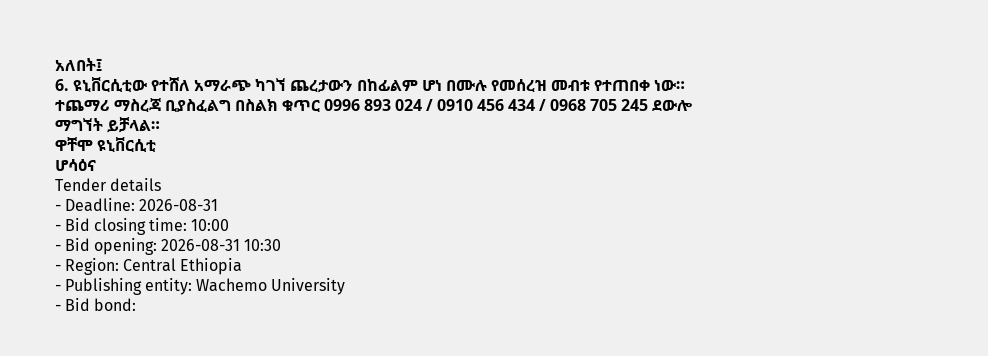አለበት፤
6. ዩኒቨርሲቲው የተሸለ አማራጭ ካገኘ ጨረታውን በከፊልም ሆነ በሙሉ የመሰረዝ መብቱ የተጠበቀ ነው።
ተጨማሪ ማስረጃ ቢያስፈልግ በስልክ ቁጥር 0996 893 024 / 0910 456 434 / 0968 705 245 ደውሎ ማግኘት ይቻላል።
ዋቸሞ ዩኒቨርሲቲ
ሆሳዕና
Tender details
- Deadline: 2026-08-31
- Bid closing time: 10:00
- Bid opening: 2026-08-31 10:30
- Region: Central Ethiopia
- Publishing entity: Wachemo University
- Bid bond: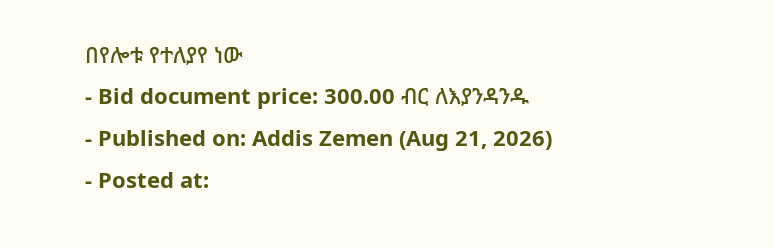በየሎቱ የተለያየ ነው
- Bid document price: 300.00 ብር ለእያንዳንዱ
- Published on: Addis Zemen (Aug 21, 2026)
- Posted at: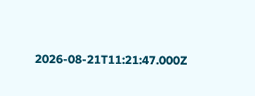2026-08-21T11:21:47.000Z